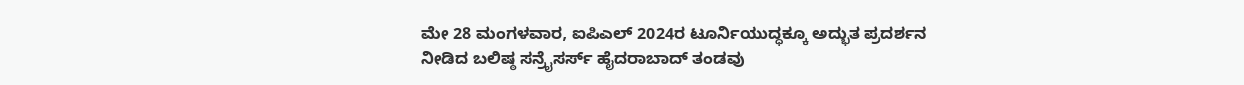ಮೇ 28 ಮಂಗಳವಾರ, ಐಪಿಎಲ್ 2024ರ ಟೂರ್ನಿಯುದ್ಧಕ್ಕೂ ಅದ್ಭುತ ಪ್ರದರ್ಶನ ನೀಡಿದ ಬಲಿಷ್ಠ ಸನ್ರೈಸರ್ಸ್ ಹೈದರಾಬಾದ್ ತಂಡವು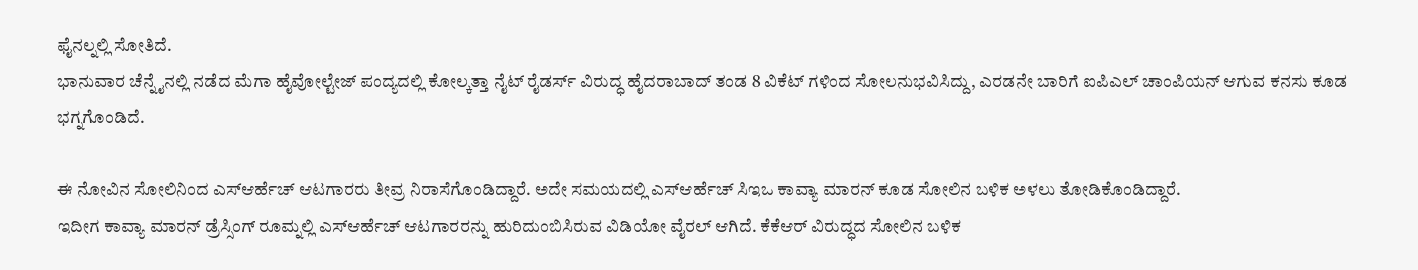ಫೈನಲ್ನಲ್ಲಿ ಸೋತಿದೆ.
ಭಾನುವಾರ ಚೆನ್ನೈನಲ್ಲಿ ನಡೆದ ಮೆಗಾ ಹೈವೋಲ್ಟೇಜ್ ಪಂದ್ಯದಲ್ಲಿ ಕೋಲ್ಕತ್ತಾ ನೈಟ್ ರೈಡರ್ಸ್ ವಿರುದ್ಧ ಹೈದರಾಬಾದ್ ತಂಡ 8 ವಿಕೆಟ್ ಗಳಿಂದ ಸೋಲನುಭವಿಸಿದ್ದು, ಎರಡನೇ ಬಾರಿಗೆ ಐಪಿಎಲ್ ಚಾಂಪಿಯನ್ ಆಗುವ ಕನಸು ಕೂಡ ಭಗ್ನಗೊಂಡಿದೆ.

ಈ ನೋವಿನ ಸೋಲಿನಿಂದ ಎಸ್ಆರ್ಹೆಚ್ ಆಟಗಾರರು ತೀವ್ರ ನಿರಾಸೆಗೊಂಡಿದ್ದಾರೆ. ಅದೇ ಸಮಯದಲ್ಲಿ ಎಸ್ಆರ್ಹೆಚ್ ಸಿಇಒ ಕಾವ್ಯಾ ಮಾರನ್ ಕೂಡ ಸೋಲಿನ ಬಳಿಕ ಅಳಲು ತೋಡಿಕೊಂಡಿದ್ದಾರೆ.
ಇದೀಗ ಕಾವ್ಯಾ ಮಾರನ್ ಡ್ರೆಸ್ಸಿಂಗ್ ರೂಮ್ನಲ್ಲಿ ಎಸ್ಆರ್ಹೆಚ್ ಆಟಗಾರರನ್ನು ಹುರಿದುಂಬಿಸಿರುವ ವಿಡಿಯೋ ವೈರಲ್ ಆಗಿದೆ. ಕೆಕೆಆರ್ ವಿರುದ್ಧದ ಸೋಲಿನ ಬಳಿಕ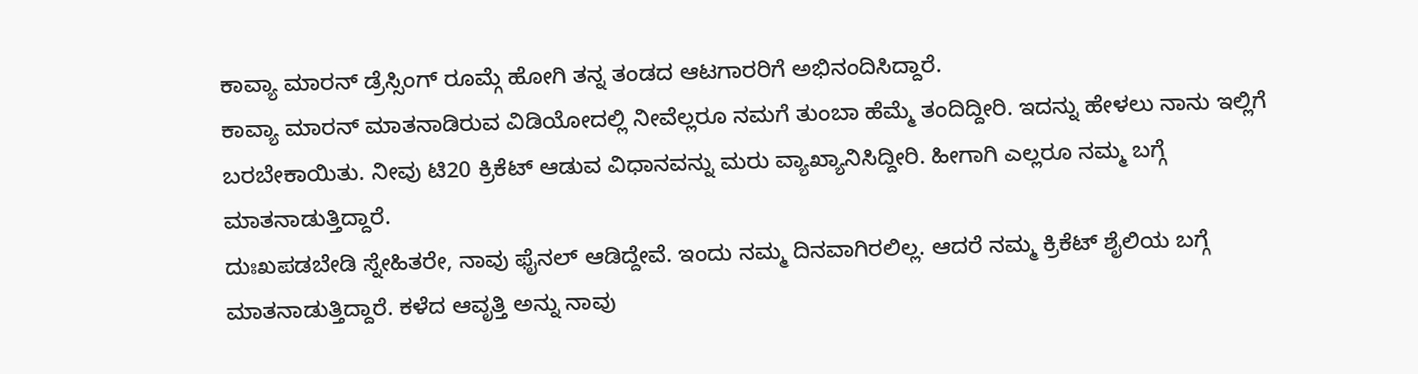ಕಾವ್ಯಾ ಮಾರನ್ ಡ್ರೆಸ್ಸಿಂಗ್ ರೂಮ್ಗೆ ಹೋಗಿ ತನ್ನ ತಂಡದ ಆಟಗಾರರಿಗೆ ಅಭಿನಂದಿಸಿದ್ದಾರೆ.
ಕಾವ್ಯಾ ಮಾರನ್ ಮಾತನಾಡಿರುವ ವಿಡಿಯೋದಲ್ಲಿ ನೀವೆಲ್ಲರೂ ನಮಗೆ ತುಂಬಾ ಹೆಮ್ಮೆ ತಂದಿದ್ದೀರಿ. ಇದನ್ನು ಹೇಳಲು ನಾನು ಇಲ್ಲಿಗೆ ಬರಬೇಕಾಯಿತು. ನೀವು ಟಿ20 ಕ್ರಿಕೆಟ್ ಆಡುವ ವಿಧಾನವನ್ನು ಮರು ವ್ಯಾಖ್ಯಾನಿಸಿದ್ದೀರಿ. ಹೀಗಾಗಿ ಎಲ್ಲರೂ ನಮ್ಮ ಬಗ್ಗೆ ಮಾತನಾಡುತ್ತಿದ್ದಾರೆ.
ದುಃಖಪಡಬೇಡಿ ಸ್ನೇಹಿತರೇ, ನಾವು ಫೈನಲ್ ಆಡಿದ್ದೇವೆ. ಇಂದು ನಮ್ಮ ದಿನವಾಗಿರಲಿಲ್ಲ. ಆದರೆ ನಮ್ಮ ಕ್ರಿಕೆಟ್ ಶೈಲಿಯ ಬಗ್ಗೆ ಮಾತನಾಡುತ್ತಿದ್ದಾರೆ. ಕಳೆದ ಆವೃತ್ತಿ ಅನ್ನು ನಾವು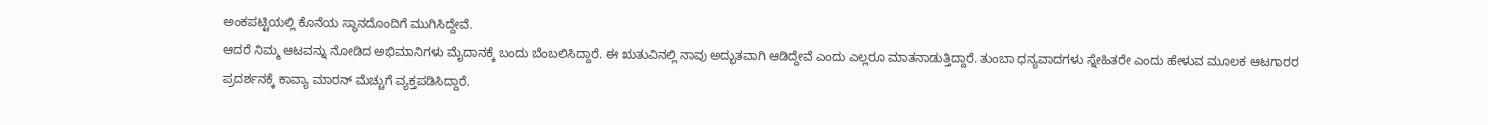ಅಂಕಪಟ್ಟಿಯಲ್ಲಿ ಕೊನೆಯ ಸ್ಥಾನದೊಂದಿಗೆ ಮುಗಿಸಿದ್ದೇವೆ.
ಆದರೆ ನಿಮ್ಮ ಆಟವನ್ನು ನೋಡಿದ ಅಭಿಮಾನಿಗಳು ಮೈದಾನಕ್ಕೆ ಬಂದು ಬೆಂಬಲಿಸಿದ್ದಾರೆ. ಈ ಋತುವಿನಲ್ಲಿ ನಾವು ಅದ್ಭುತವಾಗಿ ಆಡಿದ್ದೇವೆ ಎಂದು ಎಲ್ಲರೂ ಮಾತನಾಡುತ್ತಿದ್ದಾರೆ. ತುಂಬಾ ಧನ್ಯವಾದಗಳು ಸ್ನೇಹಿತರೇ ಎಂದು ಹೇಳುವ ಮೂಲಕ ಆಟಗಾರರ ಪ್ರದರ್ಶನಕ್ಕೆ ಕಾವ್ಯಾ ಮಾರನ್ ಮೆಚ್ಚುಗೆ ವ್ಯಕ್ತಪಡಿಸಿದ್ದಾರೆ.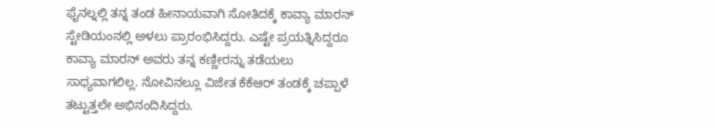ಫೈನಲ್ನಲ್ಲಿ ತನ್ನ ತಂಡ ಹೀನಾಯವಾಗಿ ಸೋತಿದಕ್ಕೆ ಕಾವ್ಯಾ ಮಾರನ್ ಸ್ಟೇಡಿಯಂನಲ್ಲಿ ಅಳಲು ಪ್ರಾರಂಭಿಸಿದ್ದರು. ಎಷ್ಟೇ ಪ್ರಯತ್ನಿಸಿದ್ದರೂ ಕಾವ್ಯಾ ಮಾರನ್ ಅವರು ತನ್ನ ಕಣ್ಣೀರನ್ನು ತಡೆಯಲು ಸಾಧ್ಯವಾಗಲಿಲ್ಲ. ನೋವಿನಲ್ಲೂ ವಿಜೇತ ಕೆಕೆಆರ್ ತಂಡಕ್ಕೆ ಚಪ್ಪಾಳೆ ತಟ್ಟುತ್ತಲೇ ಅಭಿನಂದಿಸಿದ್ದರು.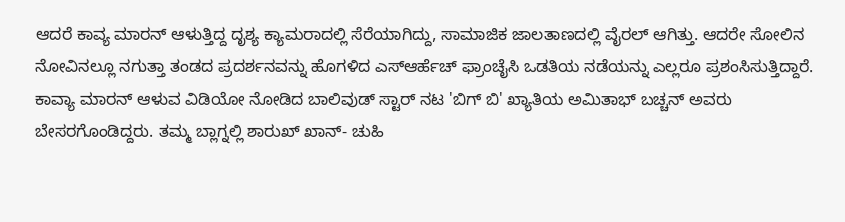ಆದರೆ ಕಾವ್ಯ ಮಾರನ್ ಆಳುತ್ತಿದ್ದ ದೃಶ್ಯ ಕ್ಯಾಮರಾದಲ್ಲಿ ಸೆರೆಯಾಗಿದ್ದು, ಸಾಮಾಜಿಕ ಜಾಲತಾಣದಲ್ಲಿ ವೈರಲ್ ಆಗಿತ್ತು. ಆದರೇ ಸೋಲಿನ ನೋವಿನಲ್ಲೂ ನಗುತ್ತಾ ತಂಡದ ಪ್ರದರ್ಶನವನ್ನು ಹೊಗಳಿದ ಎಸ್ಆರ್ಹೆಚ್ ಫ್ರಾಂಚೈಸಿ ಒಡತಿಯ ನಡೆಯನ್ನು ಎಲ್ಲರೂ ಪ್ರಶಂಸಿಸುತ್ತಿದ್ದಾರೆ.
ಕಾವ್ಯಾ ಮಾರನ್ ಆಳುವ ವಿಡಿಯೋ ನೋಡಿದ ಬಾಲಿವುಡ್ ಸ್ಟಾರ್ ನಟ 'ಬಿಗ್ ಬಿ' ಖ್ಯಾತಿಯ ಅಮಿತಾಭ್ ಬಚ್ಚನ್ ಅವರು ಬೇಸರಗೊಂಡಿದ್ದರು. ತಮ್ಮ ಬ್ಲಾಗ್ನಲ್ಲಿ ಶಾರುಖ್ ಖಾನ್- ಚುಹಿ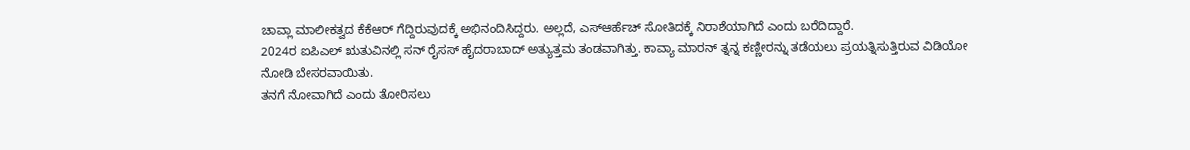ಚಾವ್ಲಾ ಮಾಲೀಕತ್ವದ ಕೆಕೆಆರ್ ಗೆದ್ದಿರುವುದಕ್ಕೆ ಅಭಿನಂದಿಸಿದ್ದರು. ಅಲ್ಲದೆ, ಎಸ್ಆರ್ಹೆಚ್ ಸೋತಿದಕ್ಕೆ ನಿರಾಶೆಯಾಗಿದೆ ಎಂದು ಬರೆದಿದ್ದಾರೆ.
2024ರ ಐಪಿಎಲ್ ಋತುವಿನಲ್ಲಿ ಸನ್ ರೈಸಸ್ ಹೈದರಾಬಾದ್ ಅತ್ಯುತ್ತಮ ತಂಡವಾಗಿತ್ತು. ಕಾವ್ಯಾ ಮಾರನ್ ತ್ನನ್ನ ಕಣ್ಣೀರನ್ನು ತಡೆಯಲು ಪ್ರಯತ್ನಿಸುತ್ತಿರುವ ವಿಡಿಯೋ ನೋಡಿ ಬೇಸರವಾಯಿತು.
ತನಗೆ ನೋವಾಗಿದೆ ಎಂದು ತೋರಿಸಲು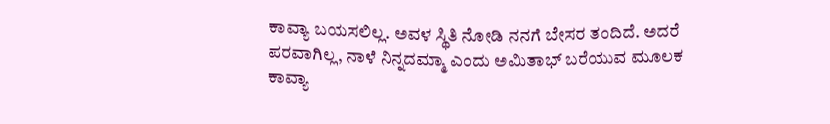ಕಾವ್ಯಾ ಬಯಸಲಿಲ್ಲ. ಅವಳ ಸ್ಥಿತಿ ನೋಡಿ ನನಗೆ ಬೇಸರ ತಂದಿದೆ. ಅದರೆ ಪರವಾಗಿಲ್ಲ, ನಾಳೆ ನಿನ್ನದಮ್ಮಾ ಎಂದು ಅಮಿತಾಭ್ ಬರೆಯುವ ಮೂಲಕ ಕಾವ್ಯಾ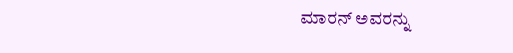ಮಾರನ್ ಅವರನ್ನು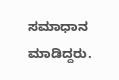ಸಮಾಧಾನ ಮಾಡಿದ್ದರು.